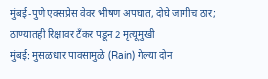मुंबई-पुणे एक्सप्रेस वेवर भीषण अपघात, दोघे जागीच ठार; ठाण्यातही रिक्षावर टँकर पडून 2 मृत्यूमुखी
मुंबई: मुसळधार पावसामुळे (Rain) गेल्या दोन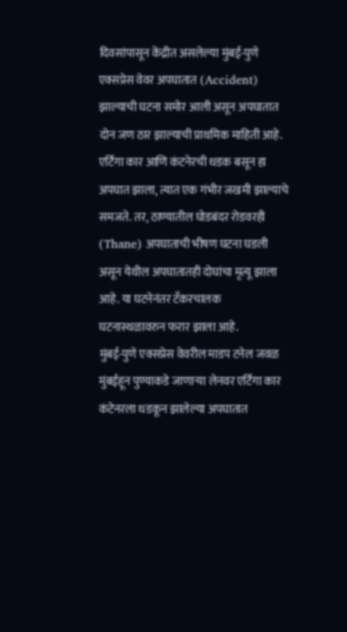दिवसांपासून केंद्रीत असलेल्या मुंबई-पुणे एक्सप्रेस वेवर अपघातात (Accident) झाल्याची घटना समोर आली असून अपघातात दोन जण ठार झाल्याची प्राथमिक माहिती आहे. एर्टिगा कार आणि कंटनेरची धडक बसून हा अपघात झाला, त्यात एक गंभीर जखमी झाल्याचे समजते. तर, ठाण्यातील घोडबंदर रोडवरही (Thane) अपघाताची भीषण घटना घडली असून येथील अपघातातही दोघांचा मृत्यू झाला आहे. या घटनेनंतर टँकरचालक घटनास्थळावरुन फरार झाला आहे.
मुंबई-पुणे एक्सप्रेस वेवरील माडप टनेल जवळ मुंबईहून पुण्याकडे जाणाऱ्या लेनवर एर्टिगा कार कंटेनरला धडकून झालेल्या अपघातात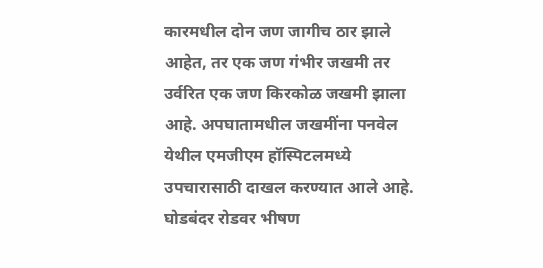कारमधील दोन जण जागीच ठार झाले आहेत, तर एक जण गंभीर जखमी तर उर्वरित एक जण किरकोळ जखमी झाला आहे. अपघातामधील जखमींना पनवेल येथील एमजीएम हॉस्पिटलमध्ये उपचारासाठी दाखल करण्यात आले आहे.
घोडबंदर रोडवर भीषण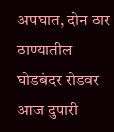अपघात, दोन ठार
ठाण्यातील घोडबंदर रोडवर आज दुपारी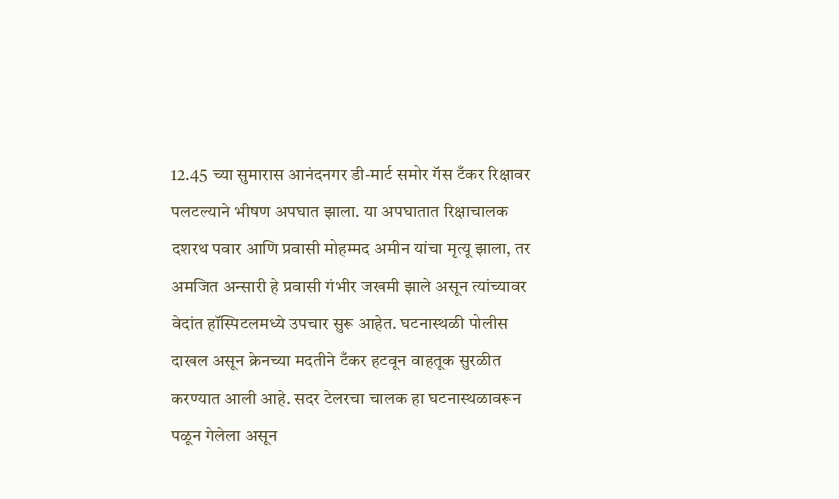12.45 च्या सुमारास आनंदनगर डी-मार्ट समोर गॅस टँकर रिक्षावर पलटल्याने भीषण अपघात झाला. या अपघातात रिक्षाचालक दशरथ पवार आणि प्रवासी मोहम्मद अमीन यांचा मृत्यू झाला, तर अमजित अन्सारी हे प्रवासी गंभीर जखमी झाले असून त्यांच्यावर वेदांत हॉस्पिटलमध्ये उपचार सुरू आहेत. घटनास्थळी पोलीस दाखल असून क्रेनच्या मदतीने टँकर हटवून वाहतूक सुरळीत करण्यात आली आहे. सदर टेलरचा चालक हा घटनास्थळावरून पळून गेलेला असून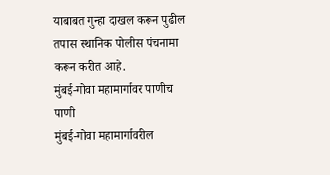याबाबत गुन्हा दाखल करून पुढील तपास स्थानिक पोलीस पंचनामा करून करीत आहे.
मुंबई-गोवा महामार्गावर पाणीच पाणी
मुंबई-गोवा महामार्गावरील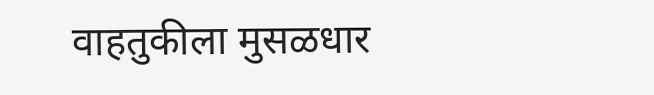वाहतुकीला मुसळधार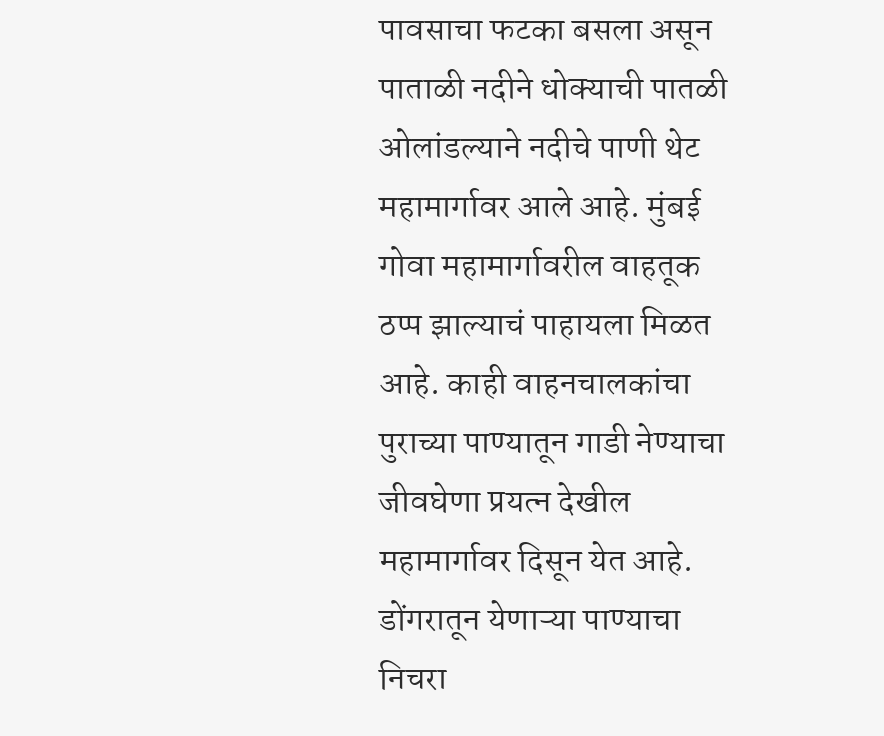पावसाचा फटका बसला असून पाताळी नदीने धोक्याची पातळी ओलांडल्याने नदीचे पाणी थेट महामार्गावर आले आहे. मुंबई गोवा महामार्गावरील वाहतूक ठप्प झाल्याचं पाहायला मिळत आहे. काही वाहनचालकांचा पुराच्या पाण्यातून गाडी नेण्याचा जीवघेणा प्रयत्न देखील महामार्गावर दिसून येत आहे. डोंगरातून येणाऱ्या पाण्याचा निचरा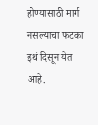होण्यासाठी मार्ग नसल्याचा फटका इथं दिसून येत आहे.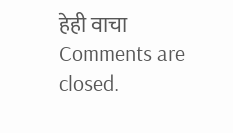हेही वाचा
Comments are closed.